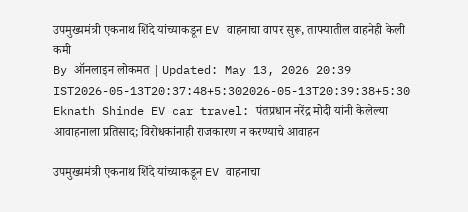उपमुख्यमंत्री एकनाथ शिंदे यांच्याकडून EV वाहनाचा वापर सुरू, ताफ्यातील वाहनेही केली कमी
By ऑनलाइन लोकमत | Updated: May 13, 2026 20:39 IST2026-05-13T20:37:48+5:302026-05-13T20:39:38+5:30
Eknath Shinde EV car travel: पंतप्रधान नरेंद्र मोदी यांनी केलेल्या आवाहनाला प्रतिसाद; विरोधकांनाही राजकारण न करण्याचे आवाहन

उपमुख्यमंत्री एकनाथ शिंदे यांच्याकडून EV वाहनाचा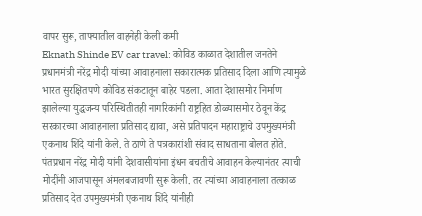वापर सुरू, ताफ्यातील वाहनेही केली कमी
Eknath Shinde EV car travel: कोविड काळात देशातील जनतेने प्रधानमंत्री नरेंद्र मोदी यांच्या आवाहनाला सकारात्मक प्रतिसाद दिला आणि त्यामुळे भारत सुरक्षितपणे कोविड संकटातून बाहेर पडला. आता देशासमोर निर्माण झालेल्या युद्धजन्य परिस्थितीतही नागरिकांनी राष्ट्रहित डोळ्यासमोर ठेवून केंद्र सरकारच्या आवाहनाला प्रतिसाद द्यावा, असे प्रतिपादन महाराष्ट्राचे उपमुख्यमंत्री एकनाथ शिंदे यांनी केले. ते ठाणे ते पत्रकारांशी संवाद साधताना बोलत होते.
पंतप्रधान नरेंद्र मोदी यांनी देशवासीयांना इंधन बचतीचे आवाहन केल्यानंतर त्याची मोदींनी आजपासून अंमलबजावणी सुरू केली. तर त्यांच्या आवाहनाला तत्काळ प्रतिसाद देत उपमुख्यमंत्री एकनाथ शिंदे यांनीही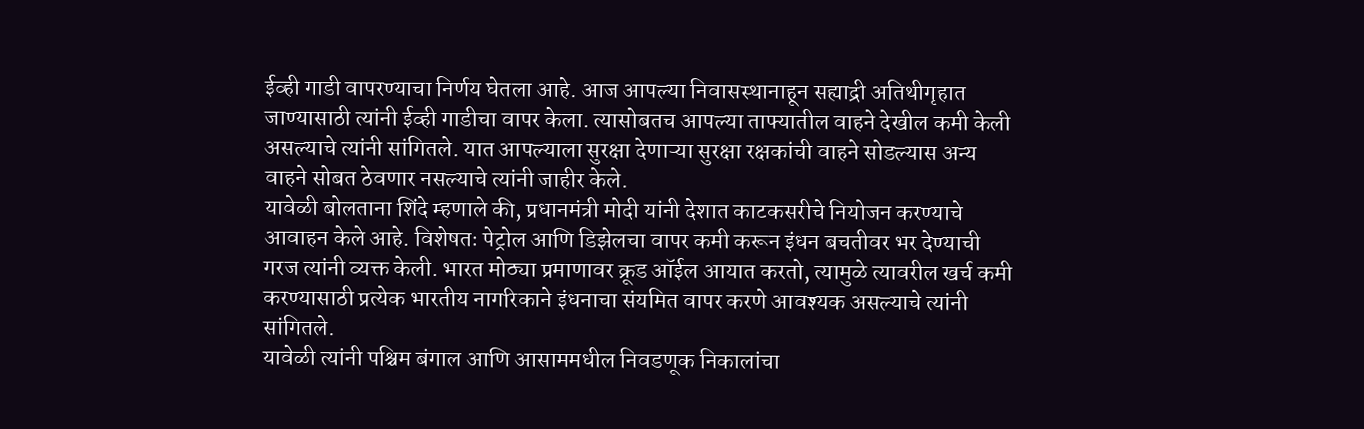ईव्ही गाडी वापरण्याचा निर्णय घेतला आहे. आज आपल्या निवासस्थानाहून सह्याद्री अतिथीगृहात जाण्यासाठी त्यांनी ईव्ही गाडीचा वापर केला. त्यासोबतच आपल्या ताफ्यातील वाहने देखील कमी केली असल्याचे त्यांनी सांगितले. यात आपल्याला सुरक्षा देणाऱ्या सुरक्षा रक्षकांची वाहने सोडल्यास अन्य वाहने सोबत ठेवणार नसल्याचे त्यांनी जाहीर केले.
यावेळी बोलताना शिंदे म्हणाले की, प्रधानमंत्री मोदी यांनी देशात काटकसरीचे नियोजन करण्याचे आवाहन केले आहे. विशेषतः पेट्रोल आणि डिझेलचा वापर कमी करून इंधन बचतीवर भर देण्याची गरज त्यांनी व्यक्त केली. भारत मोठ्या प्रमाणावर क्रूड ऑईल आयात करतो, त्यामुळे त्यावरील खर्च कमी करण्यासाठी प्रत्येक भारतीय नागरिकाने इंधनाचा संयमित वापर करणे आवश्यक असल्याचे त्यांनी सांगितले.
यावेळी त्यांनी पश्चिम बंगाल आणि आसाममधील निवडणूक निकालांचा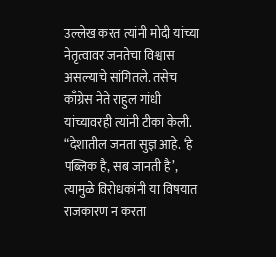उल्लेख करत त्यांनी मोदी यांच्या नेतृत्वावर जनतेचा विश्वास असल्याचे सांगितले. तसेच काँग्रेस नेते राहुल गांधी यांच्यावरही त्यांनी टीका केली. “देशातील जनता सुज्ञ आहे. ‘हे पब्लिक है, सब जानती है’, त्यामुळे विरोधकांनी या विषयात राजकारण न करता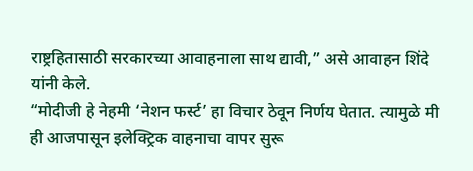राष्ट्रहितासाठी सरकारच्या आवाहनाला साथ द्यावी,” असे आवाहन शिंदे यांनी केले.
“मोदीजी हे नेहमी ‘नेशन फर्स्ट’ हा विचार ठेवून निर्णय घेतात. त्यामुळे मी ही आजपासून इलेक्ट्रिक वाहनाचा वापर सुरू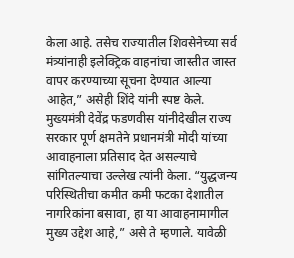केला आहे. तसेच राज्यातील शिवसेनेच्या सर्व मंत्र्यांनाही इलेक्ट्रिक वाहनांचा जास्तीत जास्त वापर करण्याच्या सूचना देण्यात आल्या आहेत,” असेही शिंदे यांनी स्पष्ट केले.
मुख्यमंत्री देवेंद्र फडणवीस यांनीदेखील राज्य सरकार पूर्ण क्षमतेने प्रधानमंत्री मोदी यांच्या आवाहनाला प्रतिसाद देत असल्याचे सांगितल्याचा उल्लेख त्यांनी केला. “युद्धजन्य परिस्थितीचा कमीत कमी फटका देशातील नागरिकांना बसावा, हा या आवाहनामागील मुख्य उद्देश आहे,” असे ते म्हणाले. यावेळी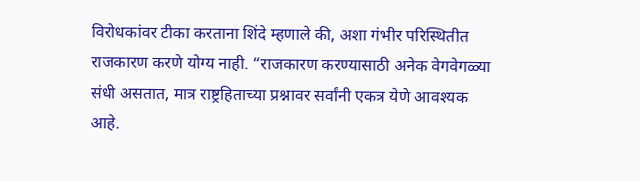विरोधकांवर टीका करताना शिंदे म्हणाले की, अशा गंभीर परिस्थितीत राजकारण करणे योग्य नाही. “राजकारण करण्यासाठी अनेक वेगवेगळ्या संधी असतात, मात्र राष्ट्रहिताच्या प्रश्नावर सर्वांनी एकत्र येणे आवश्यक आहे.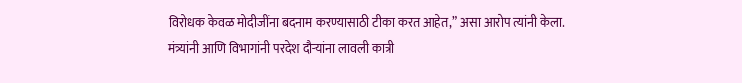विरोधक केवळ मोदीजींना बदनाम करण्यासाठी टीका करत आहेत,” असा आरोप त्यांनी केला.
मंत्र्यांनी आणि विभागांनी परदेश दौऱ्यांना लावली कात्री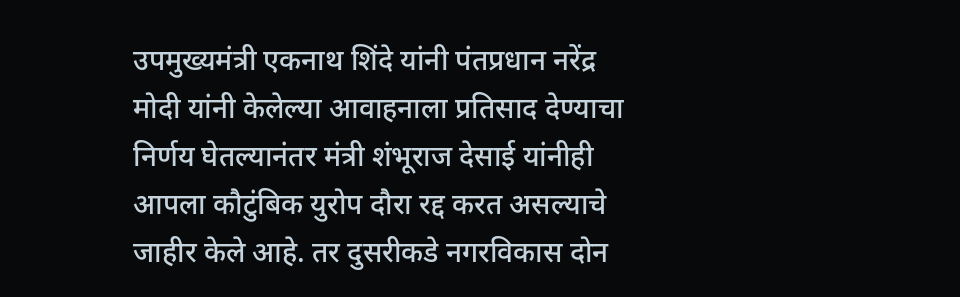उपमुख्यमंत्री एकनाथ शिंदे यांनी पंतप्रधान नरेंद्र मोदी यांनी केलेल्या आवाहनाला प्रतिसाद देण्याचा निर्णय घेतल्यानंतर मंत्री शंभूराज देसाई यांनीही आपला कौटुंबिक युरोप दौरा रद्द करत असल्याचे जाहीर केले आहे. तर दुसरीकडे नगरविकास दोन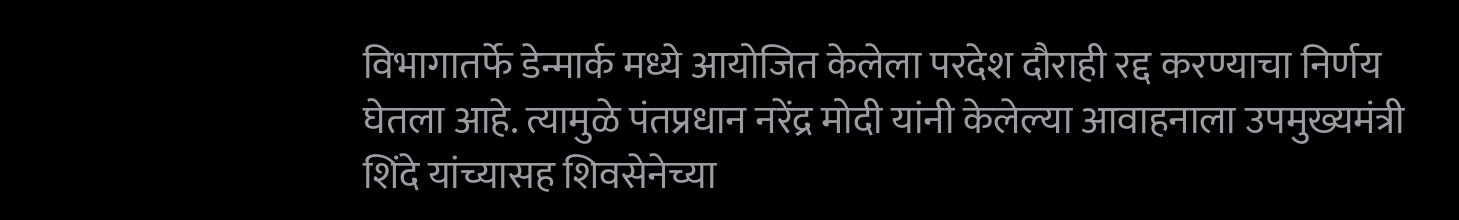विभागातर्फे डेन्मार्क मध्ये आयोजित केलेला परदेश दौराही रद्द करण्याचा निर्णय घेतला आहे. त्यामुळे पंतप्रधान नरेंद्र मोदी यांनी केलेल्या आवाहनाला उपमुख्यमंत्री शिंदे यांच्यासह शिवसेनेच्या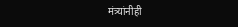मंत्र्यांनीही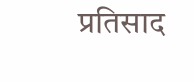प्रतिसाद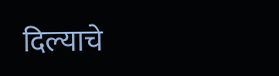दिल्याचे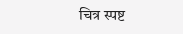चित्र स्पष्ट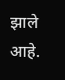झाले आहे.